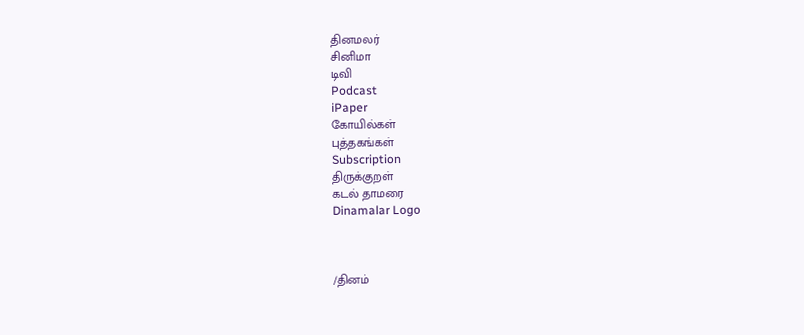தினமலர்
சினிமா
டிவி
Podcast
iPaper
கோயில்கள்
புத்தகங்கள்
Subscription
திருக்குறள்
கடல் தாமரை
Dinamalar Logo



/தினம்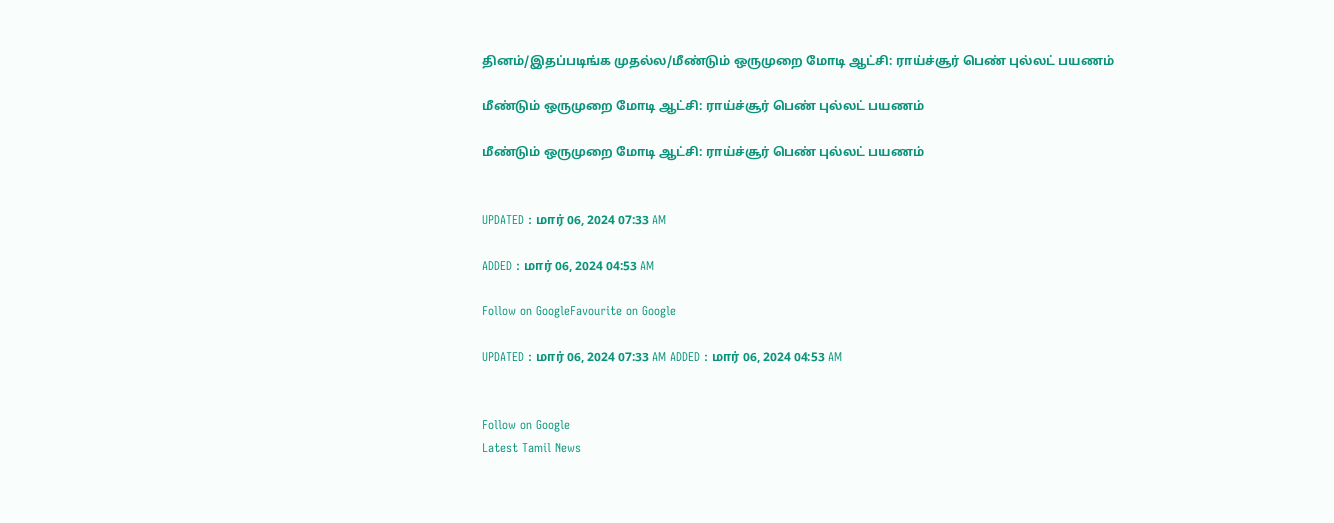தினம்/இதப்படிங்க முதல்ல/மீண்டும் ஒருமுறை மோடி ஆட்சி: ராய்ச்சூர் பெண் புல்லட் பயணம்

மீண்டும் ஒருமுறை மோடி ஆட்சி: ராய்ச்சூர் பெண் புல்லட் பயணம்

மீண்டும் ஒருமுறை மோடி ஆட்சி: ராய்ச்சூர் பெண் புல்லட் பயணம்


UPDATED : மார் 06, 2024 07:33 AM

ADDED : மார் 06, 2024 04:53 AM

Follow on GoogleFavourite on Google

UPDATED : மார் 06, 2024 07:33 AM ADDED : மார் 06, 2024 04:53 AM


Follow on Google
Latest Tamil News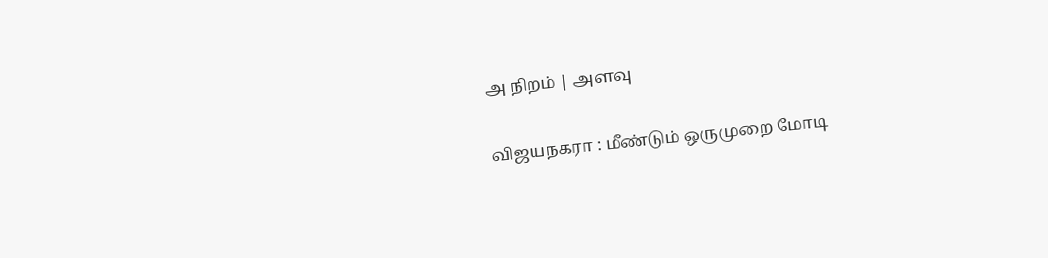அ நிறம் | அளவு

விஜயநகரா : மீண்டும் ஒருமுறை மோடி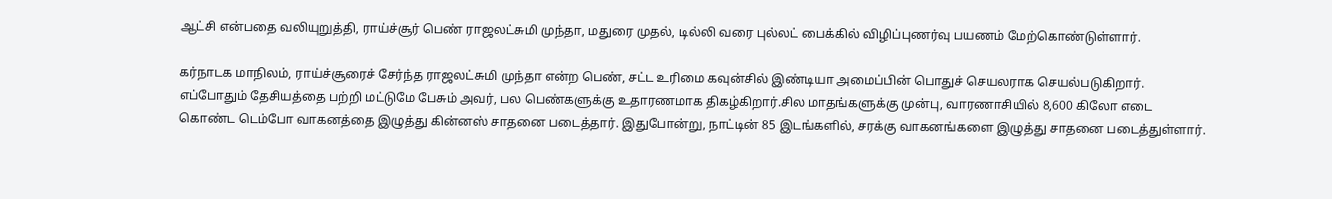ஆட்சி என்பதை வலியுறுத்தி, ராய்ச்சூர் பெண் ராஜலட்சுமி முந்தா, மதுரை முதல், டில்லி வரை புல்லட் பைக்கில் விழிப்புணர்வு பயணம் மேற்கொண்டுள்ளார்.

கர்நாடக மாநிலம், ராய்ச்சூரைச் சேர்ந்த ராஜலட்சுமி முந்தா என்ற பெண், சட்ட உரிமை கவுன்சில் இண்டியா அமைப்பின் பொதுச் செயலராக செயல்படுகிறார். எப்போதும் தேசியத்தை பற்றி மட்டுமே பேசும் அவர், பல பெண்களுக்கு உதாரணமாக திகழ்கிறார்.சில மாதங்களுக்கு முன்பு, வாரணாசியில் 8,600 கிலோ எடை கொண்ட டெம்போ வாகனத்தை இழுத்து கின்னஸ் சாதனை படைத்தார். இதுபோன்று, நாட்டின் 85 இடங்களில், சரக்கு வாகனங்களை இழுத்து சாதனை படைத்துள்ளார்.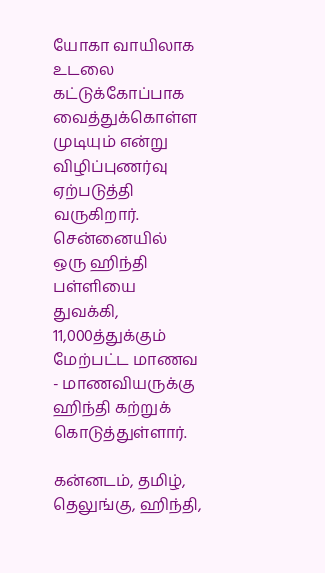யோகா வாயிலாக உடலை கட்டுக்கோப்பாக வைத்துக்கொள்ள முடியும் என்று விழிப்புணர்வு ஏற்படுத்தி வருகிறார். சென்னையில் ஒரு ஹிந்தி பள்ளியை துவக்கி, 11,000த்துக்கும் மேற்பட்ட மாணவ - மாணவியருக்கு ஹிந்தி கற்றுக் கொடுத்துள்ளார்.

கன்னடம், தமிழ், தெலுங்கு, ஹிந்தி,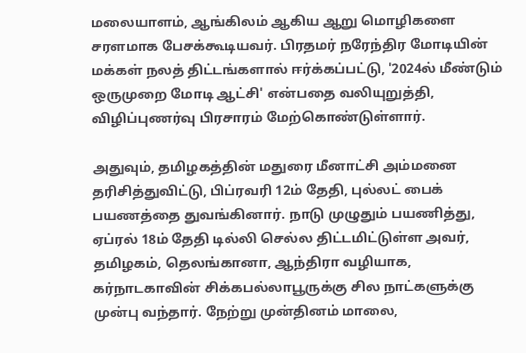மலையாளம், ஆங்கிலம் ஆகிய ஆறு மொழிகளை சரளமாக பேசக்கூடியவர். பிரதமர் நரேந்திர மோடியின் மக்கள் நலத் திட்டங்களால் ஈர்க்கப்பட்டு, '2024ல் மீண்டும் ஒருமுறை மோடி ஆட்சி' என்பதை வலியுறுத்தி, விழிப்புணர்வு பிரசாரம் மேற்கொண்டுள்ளார்.

அதுவும், தமிழகத்தின் மதுரை மீனாட்சி அம்மனை தரிசித்துவிட்டு, பிப்ரவரி 12ம் தேதி, புல்லட் பைக் பயணத்தை துவங்கினார். நாடு முழுதும் பயணித்து, ஏப்ரல் 18ம் தேதி டில்லி செல்ல திட்டமிட்டுள்ள அவர், தமிழகம், தெலங்கானா, ஆந்திரா வழியாக, கர்நாடகாவின் சிக்கபல்லாபூருக்கு சில நாட்களுக்கு முன்பு வந்தார். நேற்று முன்தினம் மாலை,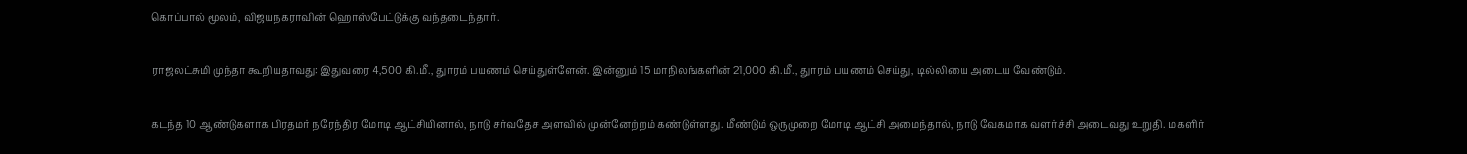கொப்பால் மூலம், விஜயநகராவின் ஹொஸ்பேட்டுக்கு வந்தடைந்தார்.

ராஜலட்சுமி முந்தா கூறியதாவது: இதுவரை 4,500 கி.மீ., துாரம் பயணம் செய்துள்ளேன். இன்னும் 15 மாநிலங்களின் 21,000 கி.மீ., துாரம் பயணம் செய்து, டில்லியை அடைய வேண்டும்.

கடந்த 10 ஆண்டுகளாக பிரதமர் நரேந்திர மோடி ஆட்சியினால், நாடு சர்வதேச அளவில் முன்னேற்றம் கண்டுள்ளது. மீண்டும் ஒருமுறை மோடி ஆட்சி அமைந்தால், நாடு வேகமாக வளர்ச்சி அடைவது உறுதி. மகளிர்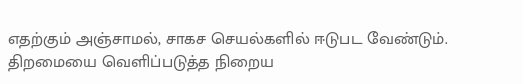எதற்கும் அஞ்சாமல், சாகச செயல்களில் ஈடுபட வேண்டும். திறமையை வெளிப்படுத்த நிறைய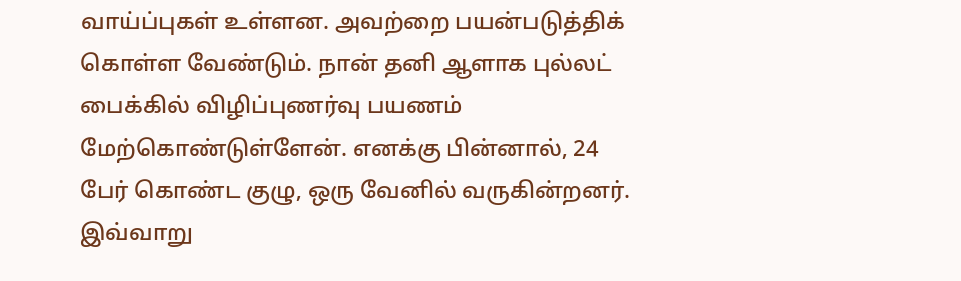வாய்ப்புகள் உள்ளன. அவற்றை பயன்படுத்திக் கொள்ள வேண்டும். நான் தனி ஆளாக புல்லட் பைக்கில் விழிப்புணர்வு பயணம் மேற்கொண்டுள்ளேன். எனக்கு பின்னால், 24 பேர் கொண்ட குழு, ஒரு வேனில் வருகின்றனர். இவ்வாறு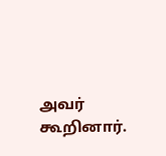அவர் கூறினார்.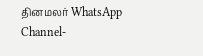தினமலர் WhatsApp Channel-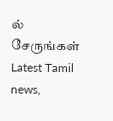ல் சேருங்கள்
Latest Tamil news,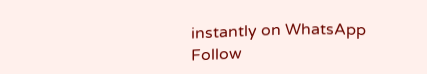instantly on WhatsApp
Follow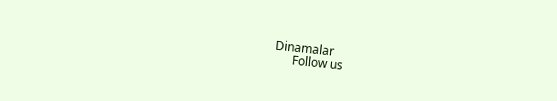Dinamalar
      Follow us